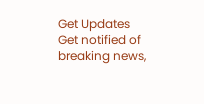Get Updates
Get notified of breaking news,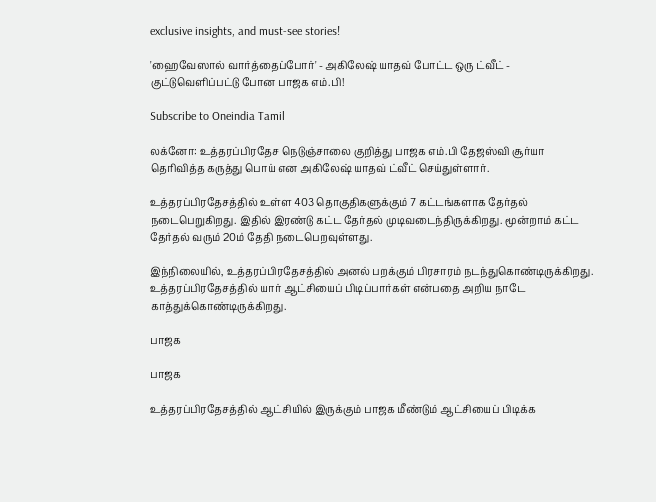exclusive insights, and must-see stories!

'ஹைவேஸால் வார்த்தைப்போர்' - அகிலேஷ் யாதவ் போட்ட ஒரு ட்வீட் - குட்டுவெளிப்பட்டு போன பாஜக எம்.பி!

Subscribe to Oneindia Tamil

லக்னோ: உத்தரப்பிரதேச நெடுஞ்சாலை குறித்து பாஜக எம்.பி தேஜஸ்வி சூர்யா தெரிவித்த கருத்து பொய் என அகிலேஷ் யாதவ் ட்வீட் செய்துள்ளார்.

உத்தரப்பிரதேசத்தில் உள்ள 403 தொகுதிகளுக்கும் 7 கட்டங்களாக தேர்தல் நடைபெறுகிறது. இதில் இரண்டு கட்ட தேர்தல் முடிவடைந்திருக்கிறது. மூன்றாம் கட்ட தேர்தல் வரும் 20ம் தேதி நடைபெறவுள்ளது.

இந்நிலையில், உத்தரப்பிரதேசத்தில் அனல் பறக்கும் பிரசாரம் நடந்துகொண்டிருக்கிறது. உத்தரப்பிரதேசத்தில் யார் ஆட்சியைப் பிடிப்பார்கள் என்பதை அறிய நாடே காத்துக்கொண்டிருக்கிறது.

பாஜக‌

பாஜக‌

உத்தரப்பிரதேசத்தில் ஆட்சியில் இருக்கும் பாஜக மீண்டும் ஆட்சியைப் பிடிக்க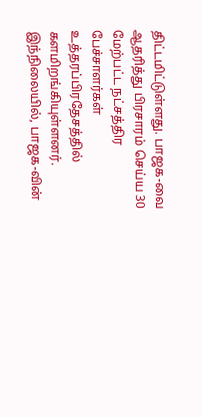திட்டமிட்டுள்ளது. பாஜக-வை ஆதரித்து பிரசாரம் செய்ய 30 மேற்பட்ட நட்சத்திர பேச்சாளர்கள் உத்தரப்பிரதேசத்தில் களமிறங்கியுள்ளனர். இந்நிலையில், பாஜக-வின்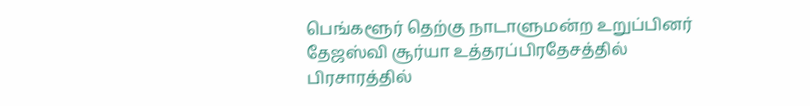பெங்களூர் தெற்கு நாடாளுமன்ற உறுப்பினர் தேஜஸ்வி சூர்யா உத்தரப்பிரதேசத்தில் பிரசாரத்தில்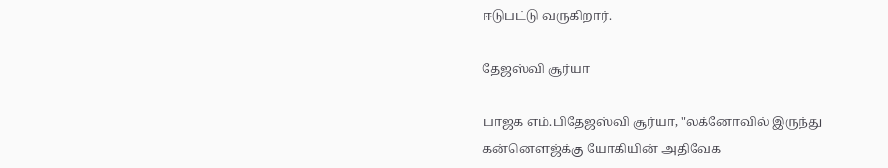ஈடுபட்டு வருகிறார்.

தேஜஸ்வி சூர்யா

பாஜக எம்.பிதேஜஸ்வி சூர்யா, "லக்னோவில் இருந்து கன்னௌஜ்க்கு யோகியின் அதிவேக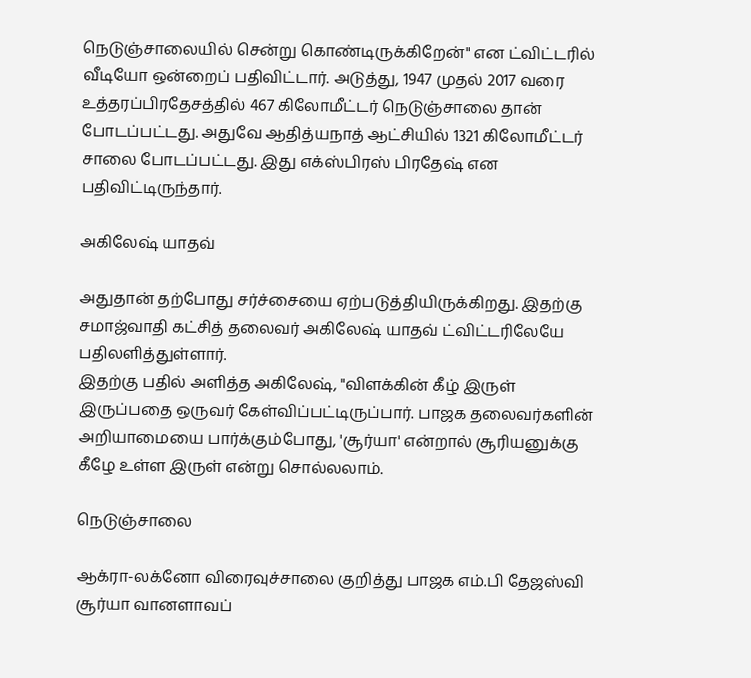நெடுஞ்சாலையில் சென்று கொண்டிருக்கிறேன்" என ட்விட்டரில் வீடியோ ஒன்றைப் பதிவிட்டார். அடுத்து, 1947 முதல் 2017 வரை உத்தரப்பிரதேசத்தில் 467 கிலோமீட்டர் நெடுஞ்சாலை தான் போடப்பட்டது. அதுவே ஆதித்யநாத் ஆட்சியில் 1321 கிலோமீட்டர் சாலை போடப்பட்டது. இது எக்ஸ்பிரஸ் பிரதேஷ் என பதிவிட்டிருந்தார்.

அகிலேஷ் யாதவ்

அதுதான் தற்போது சர்ச்சையை ஏற்படுத்தியிருக்கிறது. இதற்கு சமாஜ்வாதி கட்சித் தலைவர் அகிலேஷ் யாதவ் ட்விட்டரிலேயே பதிலளித்துள்ளார்.
இதற்கு பதில் அளித்த அகிலேஷ், "விளக்கின் கீழ் இருள் இருப்பதை ஒருவர் கேள்விப்பட்டிருப்பார். பாஜக தலைவர்களின் அறியாமையை பார்க்கும்போது, 'சூர்யா' என்றால் சூரியனுக்கு கீழே உள்ள இருள் என்று சொல்லலாம்.

நெடுஞ்சாலை

ஆக்ரா-லக்னோ விரைவுச்சாலை குறித்து பாஜக எம்.பி தேஜஸ்வி சூர்யா வானளாவப்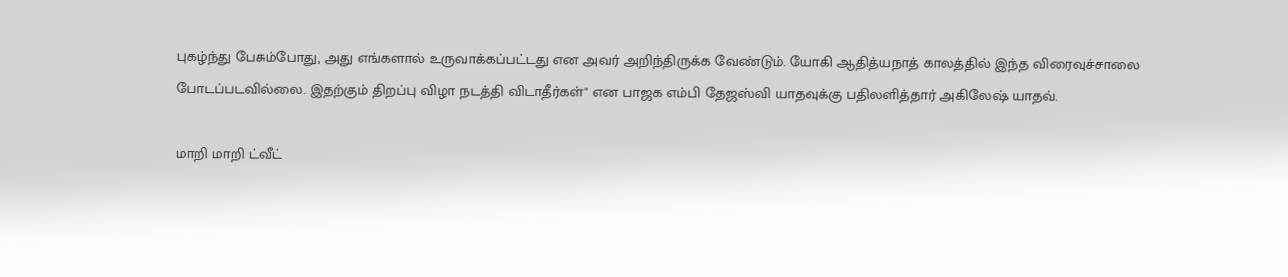புகழ்ந்து பேசும்போது, அது எங்களால் உருவாக்கப்பட்டது என அவர் அறிந்திருக்க வேண்டும். யோகி ஆதித்யநாத் காலத்தில் இந்த விரைவுச்சாலை போடப்படவில்லை. இதற்கும் திறப்பு விழா நடத்தி விடாதீர்கள்" என பாஜக எம்பி தேஜஸ்வி யாதவுக்கு பதிலளித்தார் அகிலேஷ் யாதவ்.

மாறி மாறி ட்வீட்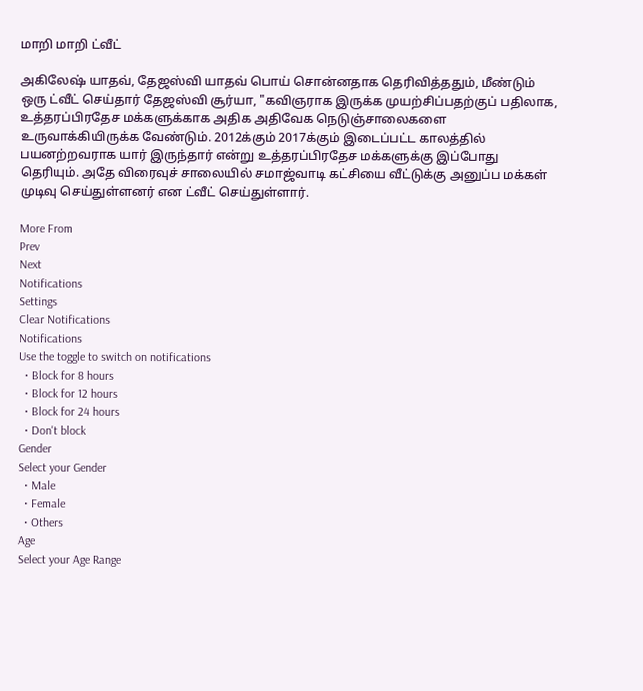மாறி மாறி ட்வீட்

அகிலேஷ் யாதவ், தேஜஸ்வி யாதவ் பொய் சொன்னதாக தெரிவித்ததும், மீண்டும் ஒரு ட்வீட் செய்தார் தேஜஸ்வி சூர்யா, "கவிஞராக இருக்க முயற்சிப்பதற்குப் பதிலாக, உத்தரப்பிரதேச மக்களுக்காக அதிக அதிவேக நெடுஞ்சாலைகளை உருவாக்கியிருக்க வேண்டும். 2012க்கும் 2017க்கும் இடைப்பட்ட காலத்தில் பயனற்றவராக யார் இருந்தார் என்று உத்தரப்பிரதேச மக்களுக்கு இப்போது தெரியும். அதே விரைவுச் சாலையில் சமாஜ்வாடி கட்சியை வீட்டுக்கு அனுப்ப மக்கள் முடிவு செய்துள்ளனர் என ட்வீட் செய்துள்ளார்.

More From
Prev
Next
Notifications
Settings
Clear Notifications
Notifications
Use the toggle to switch on notifications
  • Block for 8 hours
  • Block for 12 hours
  • Block for 24 hours
  • Don't block
Gender
Select your Gender
  • Male
  • Female
  • Others
Age
Select your Age Range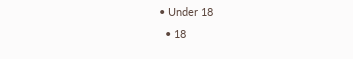• Under 18
  • 18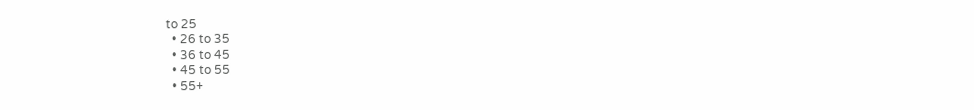to 25
  • 26 to 35
  • 36 to 45
  • 45 to 55
  • 55+